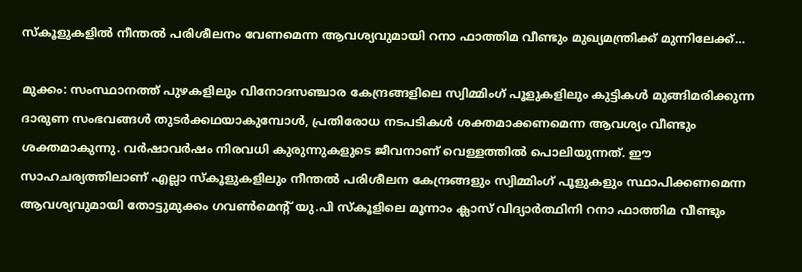സ്കൂളുകളിൽ നീന്തൽ പരിശീലനം വേണമെന്ന ആവശ്യവുമായി റനാ ഫാത്തിമ വീണ്ടും മുഖ്യമന്ത്രിക്ക് മുന്നിലേക്ക്…

മുക്കം: സംസ്ഥാനത്ത് പുഴകളിലും വിനോദസഞ്ചാര കേന്ദ്രങ്ങളിലെ സ്വിമ്മിംഗ് പൂളുകളിലും കുട്ടികൾ മുങ്ങിമരിക്കുന്ന ദാരുണ സംഭവങ്ങൾ തുടർക്കഥയാകുമ്പോൾ, പ്രതിരോധ നടപടികൾ ശക്തമാക്കണമെന്ന ആവശ്യം വീണ്ടും ശക്തമാകുന്നു. വർഷാവർഷം നിരവധി കുരുന്നുകളുടെ ജീവനാണ് വെള്ളത്തിൽ പൊലിയുന്നത്. ഈ സാഹചര്യത്തിലാണ് എല്ലാ സ്കൂളുകളിലും നീന്തൽ പരിശീലന കേന്ദ്രങ്ങളും സ്വിമ്മിംഗ് പൂളുകളും സ്ഥാപിക്കണമെന്ന ആവശ്യവുമായി തോട്ടുമുക്കം ഗവൺമെൻ്റ് യു.പി സ്കൂളിലെ മൂന്നാം ക്ലാസ് വിദ്യാർത്ഥിനി റനാ ഫാത്തിമ വീണ്ടും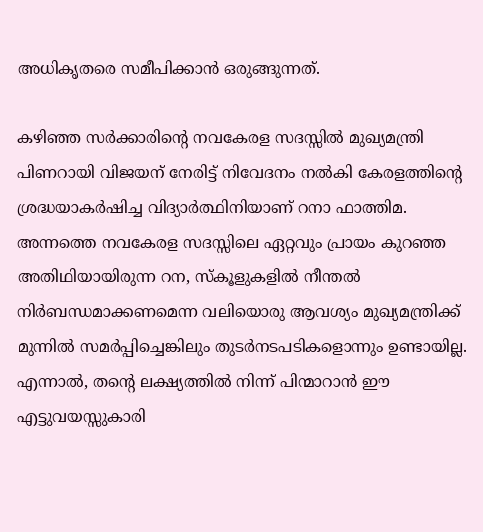അധികൃതരെ സമീപിക്കാൻ ഒരുങ്ങുന്നത്.

കഴിഞ്ഞ സർക്കാരിന്റെ നവകേരള സദസ്സിൽ മുഖ്യമന്ത്രി പിണറായി വിജയന് നേരിട്ട് നിവേദനം നൽകി കേരളത്തിന്റെ ശ്രദ്ധയാകർഷിച്ച വിദ്യാർത്ഥിനിയാണ് റനാ ഫാത്തിമ. അന്നത്തെ നവകേരള സദസ്സിലെ ഏറ്റവും പ്രായം കുറഞ്ഞ അതിഥിയായിരുന്ന റന, സ്കൂളുകളിൽ നീന്തൽ നിർബന്ധമാക്കണമെന്ന വലിയൊരു ആവശ്യം മുഖ്യമന്ത്രിക്ക് മുന്നിൽ സമർപ്പിച്ചെങ്കിലും തുടർനടപടികളൊന്നും ഉണ്ടായില്ല. എന്നാൽ, തന്റെ ലക്ഷ്യത്തിൽ നിന്ന് പിന്മാറാൻ ഈ എട്ടുവയസ്സുകാരി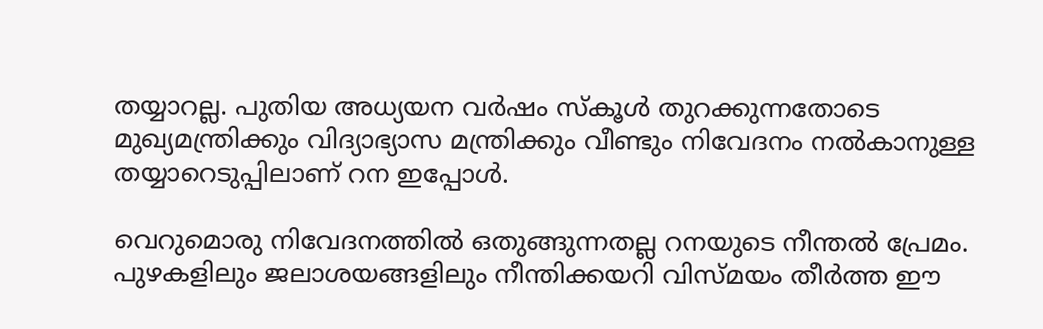തയ്യാറല്ല. പുതിയ അധ്യയന വർഷം സ്കൂൾ തുറക്കുന്നതോടെ മുഖ്യമന്ത്രിക്കും വിദ്യാഭ്യാസ മന്ത്രിക്കും വീണ്ടും നിവേദനം നൽകാനുള്ള തയ്യാറെടുപ്പിലാണ് റന ഇപ്പോൾ.

വെറുമൊരു നിവേദനത്തിൽ ഒതുങ്ങുന്നതല്ല റനയുടെ നീന്തൽ പ്രേമം. പുഴകളിലും ജലാശയങ്ങളിലും നീന്തിക്കയറി വിസ്മയം തീർത്ത ഈ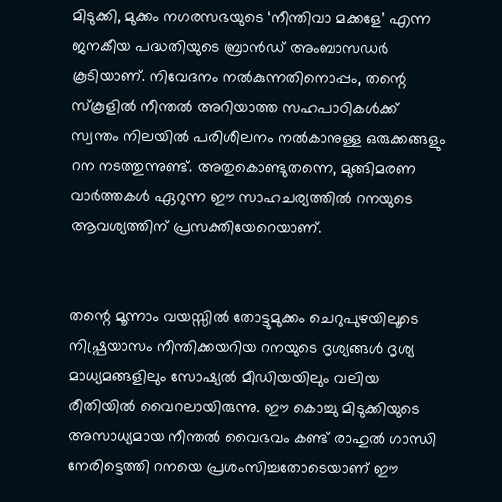മിടുക്കി, മുക്കം നഗരസഭയുടെ ‘നീന്തിവാ മക്കളേ’ എന്ന ജനകീയ പദ്ധതിയുടെ ബ്രാൻഡ് അംബാസഡർ കൂടിയാണ്. നിവേദനം നൽകുന്നതിനൊപ്പം, തന്റെ സ്കൂളിൽ നീന്തൽ അറിയാത്ത സഹപാഠികൾക്ക് സ്വന്തം നിലയിൽ പരിശീലനം നൽകാനുള്ള ഒരുക്കങ്ങളും റന നടത്തുന്നുണ്ട്. അതുകൊണ്ടുതന്നെ, മുങ്ങിമരണ വാർത്തകൾ ഏറുന്ന ഈ സാഹചര്യത്തിൽ റനയുടെ ആവശ്യത്തിന് പ്രസക്തിയേറെയാണ്.


തന്റെ മൂന്നാം വയസ്സിൽ തോട്ടുമുക്കം ചെറുപുഴയിലൂടെ നിഷ്പ്രയാസം നീന്തിക്കയറിയ റനയുടെ ദൃശ്യങ്ങൾ ദൃശ്യ മാധ്യമങ്ങളിലും സോഷ്യൽ മീഡിയയിലും വലിയ രീതിയിൽ വൈറലായിരുന്നു. ഈ കൊച്ചു മിടുക്കിയുടെ അസാധ്യമായ നീന്തൽ വൈഭവം കണ്ട് രാഹുൽ ഗാന്ധി നേരിട്ടെത്തി റനയെ പ്രശംസിച്ചതോടെയാണ് ഈ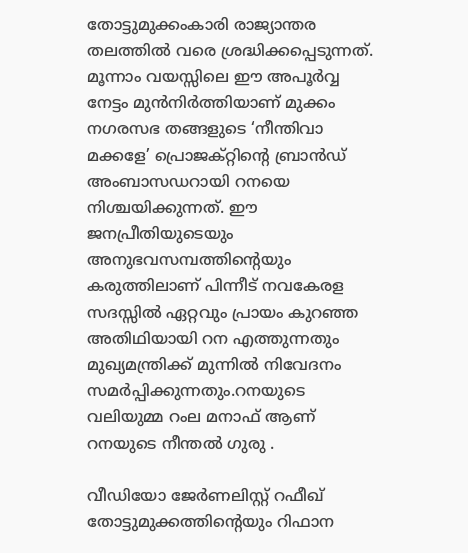തോട്ടുമുക്കംകാരി രാജ്യാന്തര തലത്തിൽ വരെ ശ്രദ്ധിക്കപ്പെടുന്നത്. മൂന്നാം വയസ്സിലെ ഈ അപൂർവ്വ നേട്ടം മുൻനിർത്തിയാണ് മുക്കം നഗരസഭ തങ്ങളുടെ ‘നീന്തിവാ മക്കളേ’ പ്രൊജക്റ്റിന്റെ ബ്രാൻഡ് അംബാസഡറായി റനയെ നിശ്ചയിക്കുന്നത്. ഈ ജനപ്രീതിയുടെയും അനുഭവസമ്പത്തിന്റെയും കരുത്തിലാണ് പിന്നീട് നവകേരള സദസ്സിൽ ഏറ്റവും പ്രായം കുറഞ്ഞ അതിഥിയായി റന എത്തുന്നതും മുഖ്യമന്ത്രിക്ക് മുന്നിൽ നിവേദനം സമർപ്പിക്കുന്നതും.റനയുടെ വലിയുമ്മ റംല മനാഫ് ആണ്‌ റനയുടെ നീന്തൽ ഗുരു .

വീഡിയോ ജേർണലിസ്റ്റ് റഫീഖ് തോട്ടുമുക്കത്തിന്റെയും റിഫാന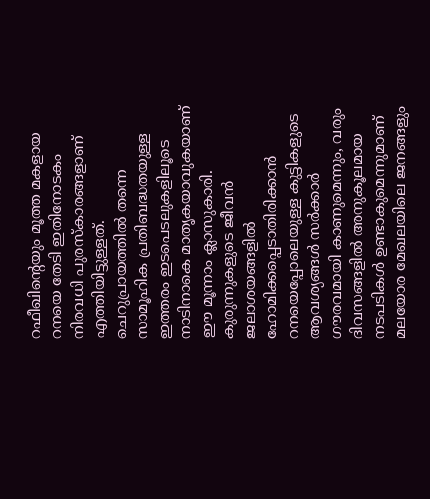റഫീഖിന്റെയും മൂത്ത മകളായ റനയെ തേടി ഇതിനോടകം നിരവധി പുരസ്കാരങ്ങളാണ് എത്തിയിട്ടുള്ളത്. ചെറുപ്രായത്തിൽ തന്നെ സാമൂഹിക പ്രതിബദ്ധതയുള്ള ഇത്തരം ഇടപെടലുകളിലൂടെ നാടിനാകെ മാതൃകയാവുകയാണ് ഈ മൂന്നാം ക്ലാസുകാരി.
കുരുന്നുകളുടെ ജീവൻ ജലാശയങ്ങളിൽ ഹോമിക്കപ്പെടാതിരിക്കാൻ റനയെപ്പോലെയുള്ള കുട്ടികളുടെ ആവശ്യങ്ങൾ സർക്കാർ ഗൗരവമായി കാണുമെന്നും, വരും ദിവസങ്ങളിൽ അനുകൂലമായ നടപടികൾ ഉണ്ടാകുമെന്നുമാണ് മലയോര മേഖലയിലെ ജനങ്ങളും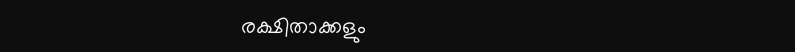രക്ഷിതാക്കളും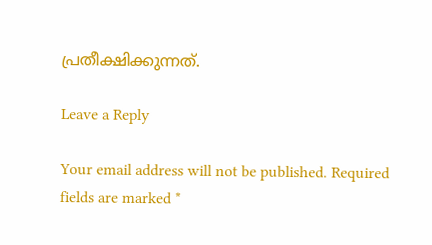പ്രതീക്ഷിക്കുന്നത്.

Leave a Reply

Your email address will not be published. Required fields are marked *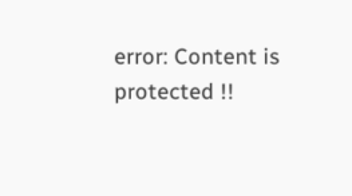error: Content is protected !!